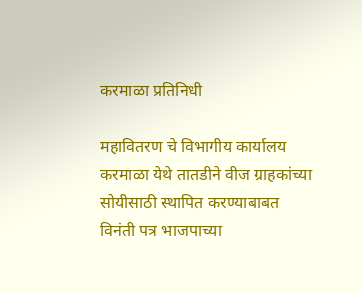करमाळा प्रतिनिधी

महावितरण चे विभागीय कार्यालय करमाळा येथे तातडीने वीज ग्राहकांच्या सोयीसाठी स्थापित करण्याबाबत विनंती पत्र भाजपाच्या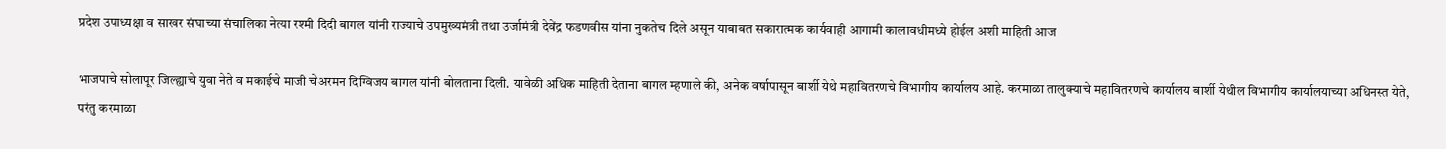प्रदेश उपाध्यक्षा व साखर संघाच्या संचालिका नेत्या रश्मी दिदी बागल यांनी राज्याचे उपमुख्यमंत्री तथा उर्जामंत्री देवेंद्र फडणवीस यांना नुकतेच दिले असून याबाबत सकारात्मक कार्यवाही आगामी कालावधीमध्ये होईल अशी माहिती आज

भाजपाचे सोलापूर जिल्ह्याचे युवा नेते व मकाईचे माजी चेअरमन दिग्विजय बागल यांनी बोलताना दिली. यावेळी अधिक माहिती देताना बागल म्हणाले की, अनेक वर्षापासून बार्शी येथे महावितरणचे विभागीय कार्यालय आहे. करमाळा तालुक्याचे महावितरणचे कार्यालय बार्शी येथील विभागीय कार्यालयाच्या अधिनस्त येते, परंतु करमाळा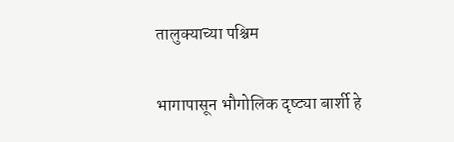तालुक्याच्या पश्चिम

भागापासून भौगोलिक दृष्ट्या बार्शी हे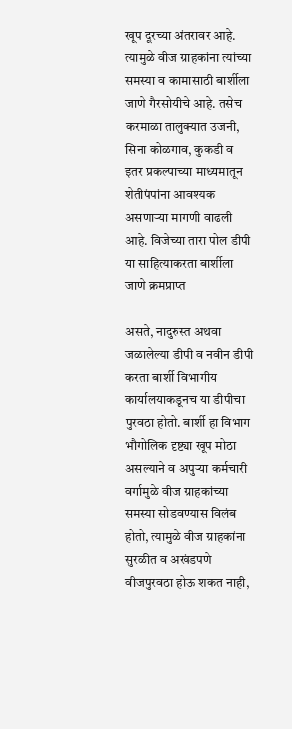खूप दूरच्या अंतरावर आहे. त्यामुळे वीज ग्राहकांना त्यांच्या समस्या व कामासाठी बार्शीला जाणे गैरसोयीचे आहे. तसेच करमाळा तालुक्यात उजनी, सिना कोळगाव, कुकडी व इतर प्रकल्पाच्या माध्यमातून शेतीपंपांना आवश्यक असणाऱ्या मागणी वाढली आहे. विजेच्या तारा पोल डीपी या साहित्याकरता बार्शीला जाणे क्रमप्राप्त

असते, नादुरुस्त अथवा जळालेल्या डीपी व नवीन डीपी करता बार्शी विभागीय कार्यालयाकडूनच या डीपीचा पुरवठा होतो. बार्शी हा विभाग भौगोलिक दृष्ट्या खूप मोठा असल्याने व अपुऱ्या कर्मचारी वर्गामुळे वीज ग्राहकांच्या समस्या सोडवण्यास विलंब होतो, त्यामुळे वीज ग्राहकांना सुरळीत व अखंडपणे वीजपुरवठा होऊ शकत नाही,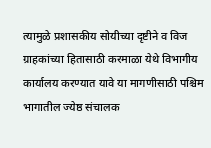त्यामुळे प्रशासकीय सोयीच्या दृष्टीने व विज ग्राहकांच्या हितासाठी करमाळा येथे विभागीय कार्यालय करण्यात यावे या मागणीसाठी पश्चिम भागातील ज्येष्ठ संचालक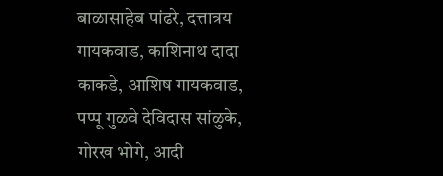बाळासाहेब पांढरे, दत्तात्रय गायकवाड, काशिनाथ दादा काकडे, आशिष गायकवाड, पप्पू गुळवे देविदास सांळुके, गोरख भोगे, आदी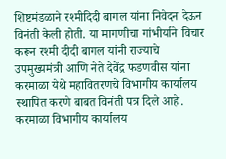शिष्टमंडळाने रश्मीदिदी बागल यांना निवेदन देऊन विनंती केली होती. या मागणीचा गांभीर्याने विचार करून रश्मी दीदी बागल यांनी राज्याचे उपमुख्यमंत्री आणि नेते देवेंद्र फडणवीस यांना करमाळा येथे महावितरणचे विभागीय कार्यालय स्थापित करणे बाबत विनंती पत्र दिले आहे. करमाळा विभागीय कार्यालय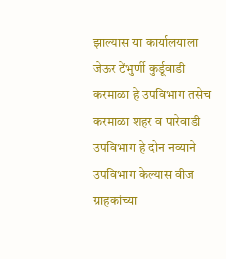झाल्यास या कार्यालयाला जेऊर टेंभुर्णी कुर्डूवाडी करमाळा हे उपविभाग तसेच करमाळा शहर व पारेवाडी उपविभाग हे दोन नव्याने उपविभाग केल्यास वीज ग्राहकांच्या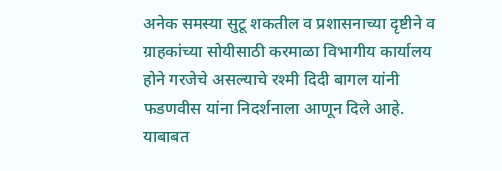अनेक समस्या सुटू शकतील व प्रशासनाच्या दृष्टीने व ग्राहकांच्या सोयीसाठी करमाळा विभागीय कार्यालय होने गरजेचे असल्याचे रश्मी दिदी बागल यांनी फडणवीस यांना निदर्शनाला आणून दिले आहे. याबाबत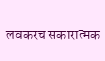लवकरच सकारात्मक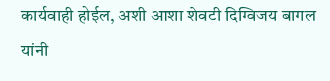कार्यवाही होईल, अशी आशा शेवटी दिग्विजय बागल यांनी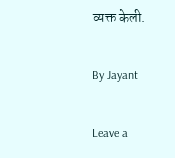व्यक्त केली.

By Jayant

Leave a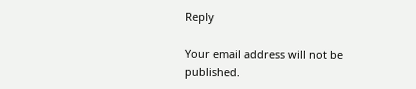Reply

Your email address will not be published.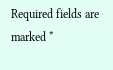Required fields are marked *